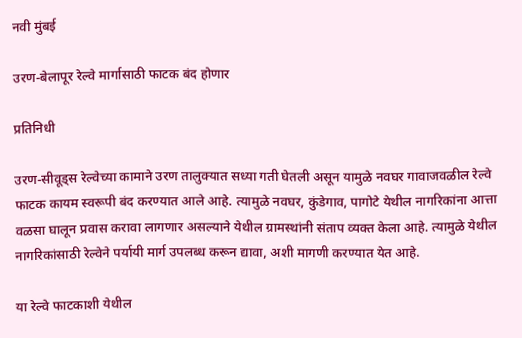नवी मुंबई

उरण-बेलापूर रेल्वे मार्गासाठी फाटक बंद होणार

प्रतिनिधी

उरण-सीवूड्स रेल्वेच्या कामाने उरण तालुक्यात सध्या गती घेतली असून यामुळे नवघर गावाजवळील रेल्वे फाटक कायम स्वरूपी बंद करण्यात आले आहे. त्यामुळे नवघर, कुंडेगाव, पागोटे येथील नागरिकांना आत्ता वळसा घालून प्रवास करावा लागणार असल्याने येथील ग्रामस्थांनी संताप व्यक्त केला आहे. त्यामुळे येथील नागरिकांसाठी रेल्वेने पर्यायी मार्ग उपलब्ध करून द्यावा, अशी मागणी करण्यात येत आहे.

या रेल्वे फाटकाशी येथील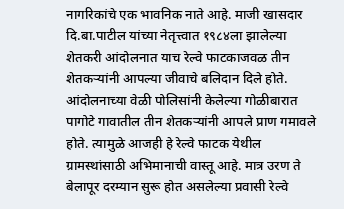नागरिकांचे एक भावनिक नाते आहे. माजी खासदार दि.बा.पाटील यांच्या नेतृत्त्वात १९८४ला झालेल्या शेतकरी आंदोलनात याच रेल्वे फाटकाजवळ तीन शेतकऱ्यांनी आपल्या जीवाचे बलिदान दिले होते. आंदोलनाच्या वेळी पोलिसांनी केलेल्या गोळीबारात पागोटे गावातील तीन शेतकऱ्यांनी आपले प्राण गमावले होते. त्यामुळे आजही हे रेल्वे फाटक येथील ग्रामस्थांसाठी अभिमानाची वास्तू आहे. मात्र उरण ते बेलापूर दरम्यान सुरू होत असलेल्या प्रवासी रेल्वे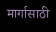मार्गासाठी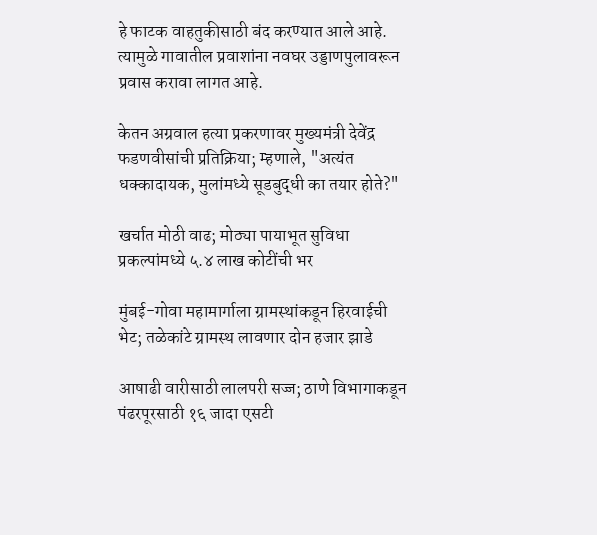हे फाटक वाहतुकीसाठी बंद करण्यात आले आहे. त्यामुळे गावातील प्रवाशांना नवघर उड्डाणपुलावरून प्रवास करावा लागत आहे.

केतन अग्रवाल हत्या प्रकरणावर मुख्यमंत्री देवेंद्र फडणवीसांची प्रतिक्रिया; म्हणाले, "अत्यंत धक्कादायक, मुलांमध्ये सूडबुद्धी का तयार होते?"

खर्चात मोठी वाढ; मोठ्या पायाभूत सुविधा प्रकल्पांमध्ये ५.४ लाख कोटींची भर

मुंबई-गोवा महामार्गाला ग्रामस्थांकडून हिरवाईची भेट; तळेकांटे ग्रामस्थ लावणार दोन हजार झाडे

आषाढी वारीसाठी लालपरी सज्ज; ठाणे विभागाकडून पंढरपूरसाठी १६ जादा एसटी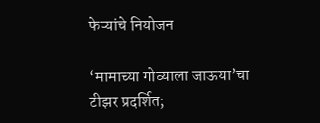फेऱ्यांचे नियोजन

‘मामाच्या गोव्याला जाऊया’चा टीझर प्रदर्शित;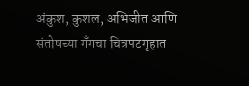अंकुश, कुशल, अभिजीत आणि संतोषच्या गँगचा चित्रपटगृहात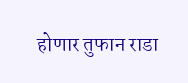होणार तुफान राडा